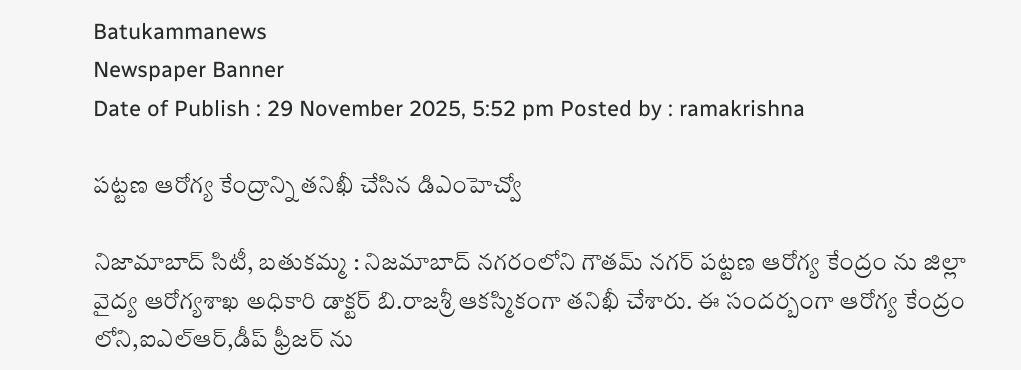Batukammanews
Newspaper Banner
Date of Publish : 29 November 2025, 5:52 pm Posted by : ramakrishna

పట్టణ ఆరోగ్య కేంద్రాన్ని తనిఖీ చేసిన డిఎంహెచ్వో

నిజామాబాద్ సిటీ, బతుకమ్మ : నిజమాబాద్ నగరంలోని గౌతమ్ నగర్ పట్టణ ఆరోగ్య కేంద్రం ను జిల్లా వైద్య ఆరోగ్యశాఖ అధికారి డాక్టర్ బి.రాజశ్రీ ఆకస్మికంగా తనిఖీ చేశారు. ఈ సందర్బంగా ఆరోగ్య కేంద్రం లోని,ఐఎల్ఆర్,డీప్ ఫ్రీజర్ ను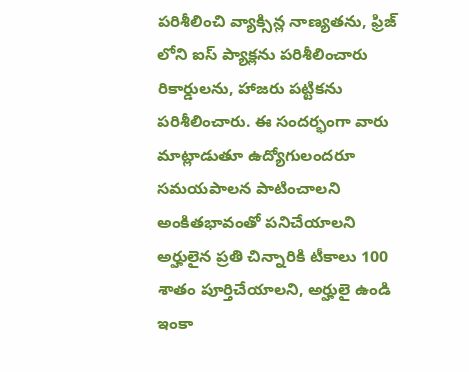పరిశీలించి వ్యాక్సిన్ల నాణ్యతను, ఫ్రిజ్ లోని ఐస్ ప్యాక్లను పరిశీలించారు రికార్డులను, హాజరు పట్టికను పరిశీలించారు. ఈ సందర్భంగా వారు మాట్లాడుతూ ఉద్యోగులందరూ సమయపాలన పాటించాలని అంకితభావంతో పనిచేయాలని అర్హులైన ప్రతి చిన్నారికి టీకాలు 100 శాతం పూర్తిచేయాలని, అర్హులై ఉండి ఇంకా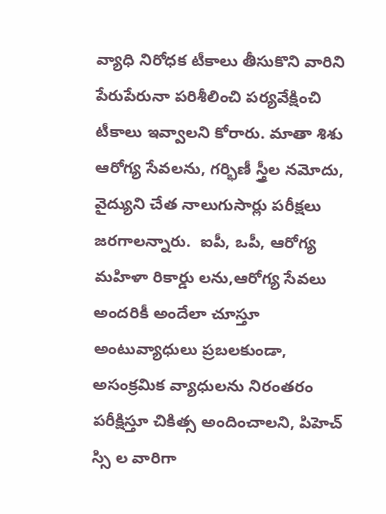వ్యాధి నిరోధక టీకాలు తీసుకొని వారిని పేరుపేరునా పరిశీలించి పర్యవేక్షించి టీకాలు ఇవ్వాలని కోరారు. మాతా శిశు ఆరోగ్య సేవలను, గర్భిణీ స్త్రీల నమోదు, వైద్యుని చేత నాలుగుసార్లు పరీక్షలు జరగాలన్నారు.  ఐపీ, ఒపీ, ఆరోగ్య మహిళా రికార్డు లను,ఆరోగ్య సేవలు అందరికీ అందేలా చూస్తూ అంటువ్యాధులు ప్రబలకుండా, అసంక్రమిక వ్యాధులను నిరంతరం పరీక్షిస్తూ చికిత్స అందించాలని, పిహెచ్ స్సి ల వారిగా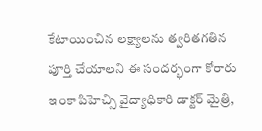కేటాయించిన లక్ష్యాలను త్వరితగతిన పూర్తి చేయాలని ఈ సందర్భంగా కోరారు ఇంకా పిహెచ్సి వైద్యాధికారి డాక్టర్ మైత్రి,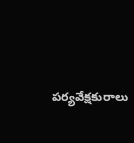పర్యవేక్షకురాలు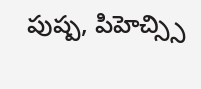పుష్ప, పిహెచ్స్సి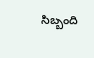సిబ్బంది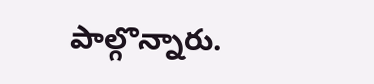పాల్గొన్నారు.